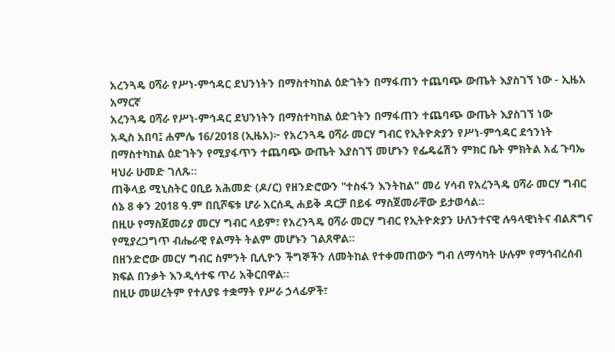አረንጓዴ ዐሻራ የሥነ-ምኅዳር ደህንነትን በማስተካከል ዕድገትን በማፋጠን ተጨባጭ ውጤት እያስገኘ ነው - ኢዜአ አማርኛ
አረንጓዴ ዐሻራ የሥነ-ምኅዳር ደህንነትን በማስተካከል ዕድገትን በማፋጠን ተጨባጭ ውጤት እያስገኘ ነው
አዲስ አበባ፤ ሐምሌ 16/2018 (ኢዜአ)፦ የአረንጓዴ ዐሻራ መርሃ ግብር የኢትዮጵያን የሥነ-ምኅዳር ደኅንነት በማስተካከል ዕድገትን የሚያፋጥን ተጨባጭ ውጤት እያስገኘ መሆኑን የፌዴሬሽን ምክር ቤት ምክትል አፈ ጉባኤ ዛህራ ሁመድ ገለጹ።
ጠቅላይ ሚኒስትር ዐቢይ አሕመድ (ዶ/ር) የዘንድሮውን "ተስፋን እንትከል" መሪ ሃሳብ የአረንጓዴ ዐሻራ መርሃ ግብር ሰኔ 8 ቀን 2018 ዓ.ም በቢሾፍቱ ሆራ አርሰዲ ሐይቅ ዳርቻ በይፋ ማስጀመራቸው ይታወሳል።
በዚሁ የማስጀመሪያ መርሃ ግብር ላይም፣ የአረንጓዴ ዐሻራ መርሃ ግብር የኢትዮጵያን ሁለንተናዊ ሉዓላዊነትና ብልጽግና የሚያረጋግጥ ብሔራዊ የልማት ትልም መሆኑን ገልጸዋል።
በዘንድሮው መርሃ ግብር ስምንት ቢሊዮን ችግኞችን ለመትከል የተቀመጠውን ግብ ለማሳካት ሁሉም የማኅብረሰብ ክፍል በንቃት እንዲሳተፍ ጥሪ አቅርበዋል።
በዚሁ መሠረትም የተለያዩ ተቋማት የሥራ ኃላፊዎች፣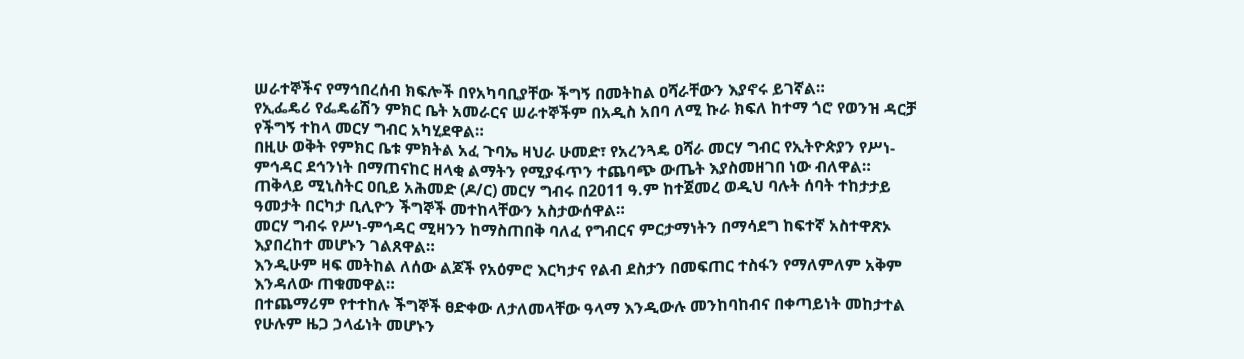ሠራተኞችና የማኅበረሰብ ክፍሎች በየአካባቢያቸው ችግኝ በመትከል ዐሻራቸውን እያኖሩ ይገኛል።
የኢፌዴሪ የፌዴሬሽን ምክር ቤት አመራርና ሠራተኞችም በአዲስ አበባ ለሚ ኩራ ክፍለ ከተማ ጎሮ የወንዝ ዳርቻ የችግኝ ተከላ መርሃ ግብር አካሂደዋል።
በዚሁ ወቅት የምክር ቤቱ ምክትል አፈ ጉባኤ ዛህራ ሁመድ፣ የአረንጓዴ ዐሻራ መርሃ ግብር የኢትዮጵያን የሥነ-ምኅዳር ደኅንነት በማጠናከር ዘላቂ ልማትን የሚያፋጥን ተጨባጭ ውጤት እያስመዘገበ ነው ብለዋል።
ጠቅላይ ሚኒስትር ዐቢይ አሕመድ (ዶ/ር) መርሃ ግብሩ በ2011 ዓ.ም ከተጀመረ ወዲህ ባሉት ሰባት ተከታታይ ዓመታት በርካታ ቢሊዮን ችግኞች መተከላቸውን አስታውሰዋል።
መርሃ ግብሩ የሥነ-ምኅዳር ሚዛንን ከማስጠበቅ ባለፈ የግብርና ምርታማነትን በማሳደግ ከፍተኛ አስተዋጽኦ እያበረከተ መሆኑን ገልጸዋል።
እንዲሁም ዛፍ መትከል ለሰው ልጆች የአዕምሮ እርካታና የልብ ደስታን በመፍጠር ተስፋን የማለምለም አቅም እንዳለው ጠቁመዋል።
በተጨማሪም የተተከሉ ችግኞች ፀድቀው ለታለመላቸው ዓላማ እንዲውሉ መንከባከብና በቀጣይነት መከታተል የሁሉም ዜጋ ኃላፊነት መሆኑን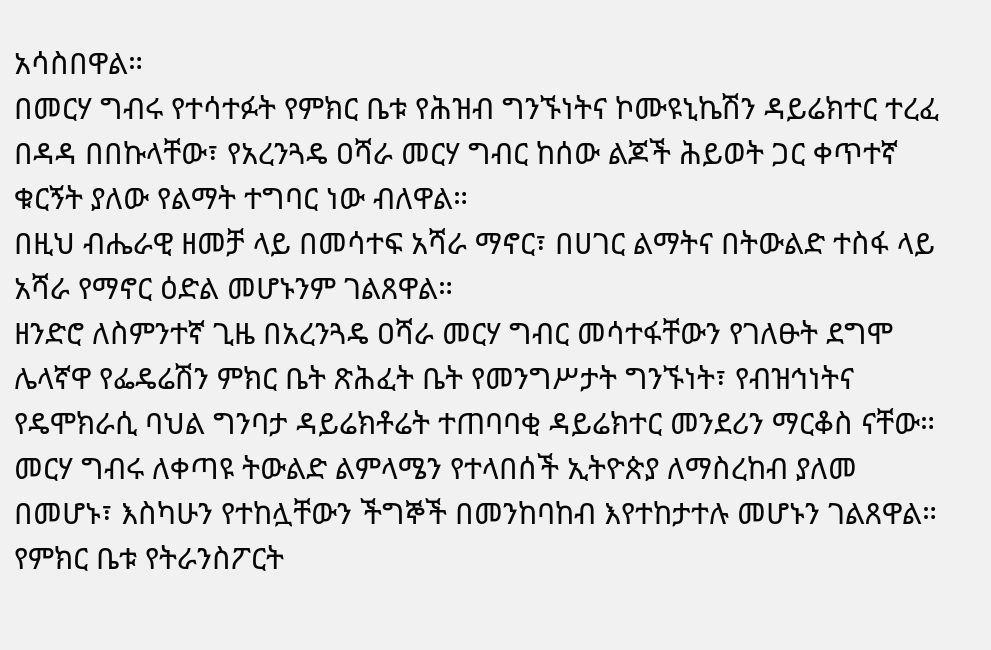አሳስበዋል።
በመርሃ ግብሩ የተሳተፉት የምክር ቤቱ የሕዝብ ግንኙነትና ኮሙዩኒኬሽን ዳይሬክተር ተረፈ በዳዳ በበኩላቸው፣ የአረንጓዴ ዐሻራ መርሃ ግብር ከሰው ልጆች ሕይወት ጋር ቀጥተኛ ቁርኝት ያለው የልማት ተግባር ነው ብለዋል።
በዚህ ብሔራዊ ዘመቻ ላይ በመሳተፍ አሻራ ማኖር፣ በሀገር ልማትና በትውልድ ተስፋ ላይ አሻራ የማኖር ዕድል መሆኑንም ገልጸዋል።
ዘንድሮ ለስምንተኛ ጊዜ በአረንጓዴ ዐሻራ መርሃ ግብር መሳተፋቸውን የገለፁት ደግሞ ሌላኛዋ የፌዴሬሽን ምክር ቤት ጽሕፈት ቤት የመንግሥታት ግንኙነት፣ የብዝኅነትና የዴሞክራሲ ባህል ግንባታ ዳይሬክቶሬት ተጠባባቂ ዳይሬክተር መንደሪን ማርቆስ ናቸው።
መርሃ ግብሩ ለቀጣዩ ትውልድ ልምላሜን የተላበሰች ኢትዮጵያ ለማስረከብ ያለመ በመሆኑ፣ እስካሁን የተከሏቸውን ችግኞች በመንከባከብ እየተከታተሉ መሆኑን ገልጸዋል።
የምክር ቤቱ የትራንስፖርት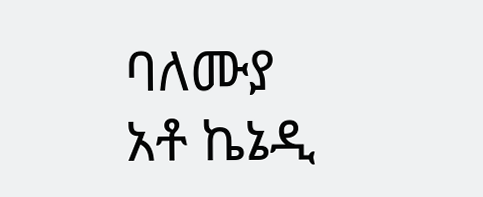ባለሙያ አቶ ኬኔዲ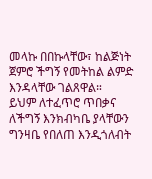መላኩ በበኩላቸው፣ ከልጅነት ጀምሮ ችግኝ የመትከል ልምድ እንዳላቸው ገልጸዋል።
ይህም ለተፈጥሮ ጥበቃና ለችግኝ እንክብካቤ ያላቸውን ግንዛቤ የበለጠ እንዲጎለብት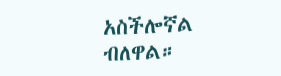አስችሎኛል ብለዋል።